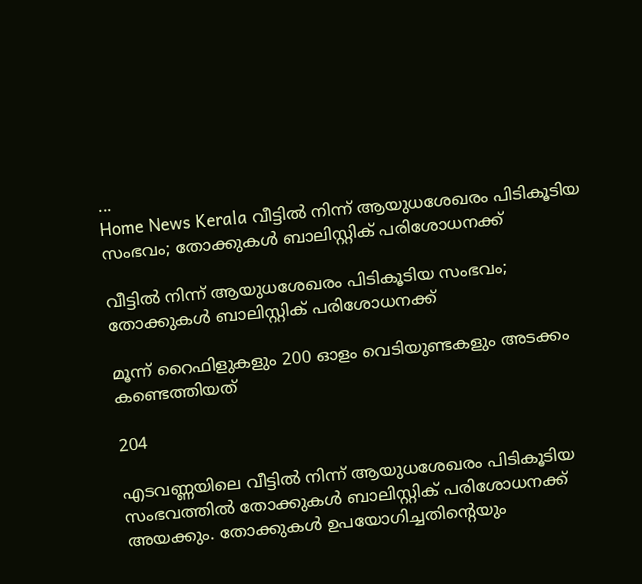...
Home News Kerala വീട്ടില്‍ നിന്ന് ആയുധശേഖരം പിടികൂടിയ സംഭവം; തോക്കുകള്‍ ബാലിസ്റ്റിക് പരിശോധനക്ക്

വീട്ടില്‍ നിന്ന് ആയുധശേഖരം പിടികൂടിയ സംഭവം; തോക്കുകള്‍ ബാലിസ്റ്റിക് പരിശോധനക്ക്

മൂന്ന് റൈഫിളുകളും 200 ഓളം വെടിയുണ്ടകളും അടക്കം കണ്ടെത്തിയത്

204

എടവണ്ണയിലെ വീട്ടില്‍ നിന്ന് ആയുധശേഖരം പിടികൂടിയ സംഭവത്തില്‍ തോക്കുകള്‍ ബാലിസ്റ്റിക് പരിശോധനക്ക് അയക്കും. തോക്കുകള്‍ ഉപയോഗിച്ചതിൻ്റെയും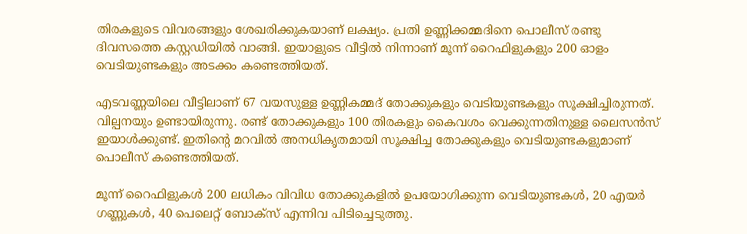തിരകളുടെ വിവരങ്ങളും ശേഖരിക്കുകയാണ് ലക്ഷ്യം. പ്രതി ഉണ്ണിക്കമ്മദിനെ പൊലീസ് രണ്ടു ദിവസത്തെ കസ്റ്റഡിയില്‍ വാങ്ങി. ഇയാളുടെ വീട്ടില്‍ നിന്നാണ് മൂന്ന് റൈഫിളുകളും 200 ഓളം വെടിയുണ്ടകളും അടക്കം കണ്ടെത്തിയത്.

എടവണ്ണയിലെ വീട്ടിലാണ് 67 വയസുള്ള ഉണ്ണികമ്മദ് തോക്കുകളും വെടിയുണ്ടകളും സൂക്ഷിച്ചിരുന്നത്. വില്പനയും ഉണ്ടായിരുന്നു. രണ്ട് തോക്കുകളും 100 തിരകളും കൈവശം വെക്കുന്നതിനുള്ള ലൈസന്‍സ് ഇയാള്‍ക്കുണ്ട്. ഇതിൻ്റെ മറവില്‍ അനധികൃതമായി സൂക്ഷിച്ച തോക്കുകളും വെടിയുണ്ടകളുമാണ് പൊലീസ് കണ്ടെത്തിയത്.

മൂന്ന് റൈഫിളുകള്‍ 200 ലധികം വിവിധ തോക്കുകളില്‍ ഉപയോഗിക്കുന്ന വെടിയുണ്ടകള്‍, 20 എയര്‍ ഗണ്ണുകള്‍, 40 പെലെറ്റ് ബോക്‌സ് എന്നിവ പിടിച്ചെടുത്തു.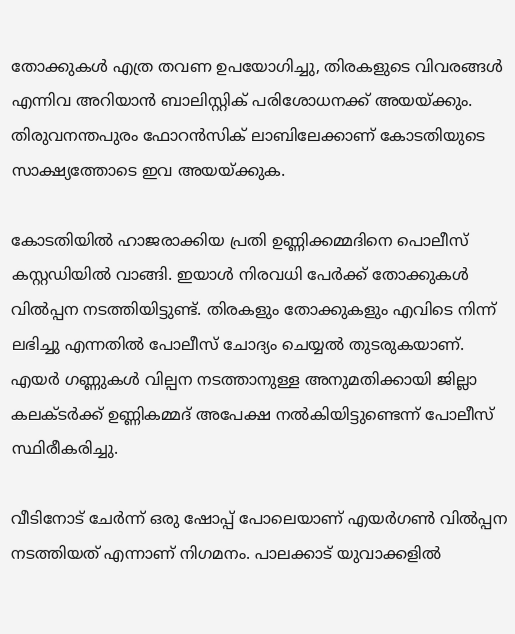തോക്കുകള്‍ എത്ര തവണ ഉപയോഗിച്ചു, തിരകളുടെ വിവരങ്ങള്‍ എന്നിവ അറിയാന്‍ ബാലിസ്റ്റിക് പരിശോധനക്ക് അയയ്ക്കും. തിരുവനന്തപുരം ഫോറന്‍സിക് ലാബിലേക്കാണ് കോടതിയുടെ സാക്ഷ്യത്തോടെ ഇവ അയയ്ക്കുക.

കോടതിയില്‍ ഹാജരാക്കിയ പ്രതി ഉണ്ണിക്കമ്മദിനെ പൊലീസ് കസ്റ്റഡിയില്‍ വാങ്ങി. ഇയാള്‍ നിരവധി പേര്‍ക്ക് തോക്കുകള്‍ വില്‍പ്പന നടത്തിയിട്ടുണ്ട്. തിരകളും തോക്കുകളും എവിടെ നിന്ന് ലഭിച്ചു എന്നതില്‍ പോലീസ് ചോദ്യം ചെയ്യല്‍ തുടരുകയാണ്. എയര്‍ ഗണ്ണുകള്‍ വില്പന നടത്താനുള്ള അനുമതിക്കായി ജില്ലാ കലക്ടര്‍ക്ക് ഉണ്ണികമ്മദ് അപേക്ഷ നല്‍കിയിട്ടുണ്ടെന്ന് പോലീസ് സ്ഥിരീകരിച്ചു.

വീടിനോട് ചേര്‍ന്ന് ഒരു ഷോപ്പ് പോലെയാണ് എയര്‍ഗണ്‍ വില്‍പ്പന നടത്തിയത് എന്നാണ് നിഗമനം. പാലക്കാട് യുവാക്കളില്‍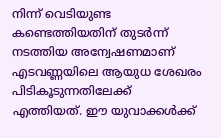നിന്ന് വെടിയുണ്ട കണ്ടെത്തിയതിന് തുടര്‍ന്ന് നടത്തിയ അന്വേഷണമാണ് എടവണ്ണയിലെ ആയുധ ശേഖരം പിടികൂടുന്നതിലേക്ക് എത്തിയത്. ഈ യുവാക്കള്‍ക്ക്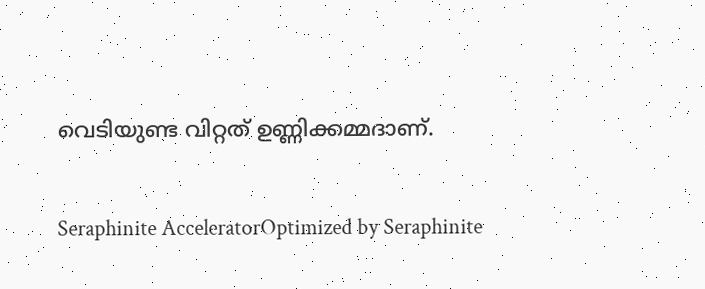വെടിയുണ്ട വിറ്റത് ഉണ്ണിക്കമ്മദാണ്.

Seraphinite AcceleratorOptimized by Seraphinite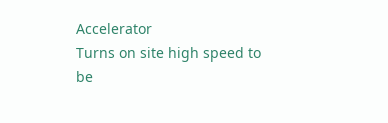Accelerator
Turns on site high speed to be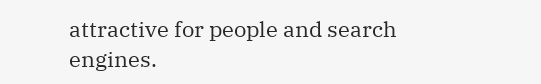attractive for people and search engines.